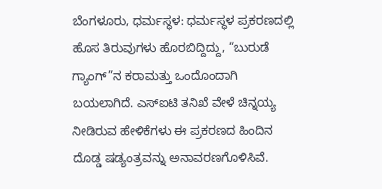ಬೆಂಗಳೂರು, ಧರ್ಮಸ್ಥಳ: ಧರ್ಮಸ್ಥಳ ಪ್ರಕರಣದಲ್ಲಿ ಹೊಸ ತಿರುವುಗಳು ಹೊರಬಿದ್ದಿದ್ದು, “ಬುರುಡೆ ಗ್ಯಾಂಗ್”ನ ಕರಾಮತ್ತು ಒಂದೊಂದಾಗಿ ಬಯಲಾಗಿದೆ. ಎಸ್ಐಟಿ ತನಿಖೆ ವೇಳೆ ಚಿನ್ನಯ್ಯ ನೀಡಿರುವ ಹೇಳಿಕೆಗಳು ಈ ಪ್ರಕರಣದ ಹಿಂದಿನ ದೊಡ್ಡ ಷಡ್ಯಂತ್ರವನ್ನು ಅನಾವರಣಗೊಳಿಸಿವೆ.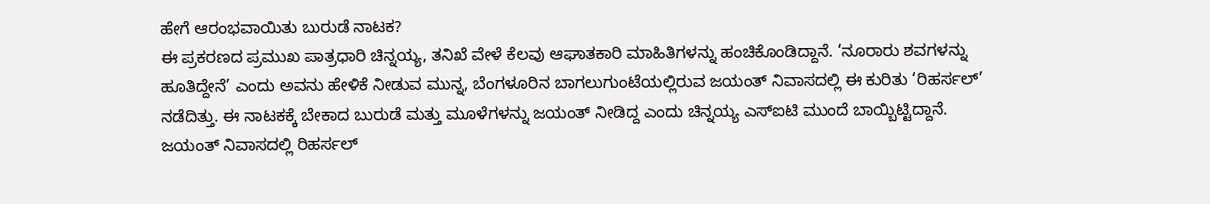ಹೇಗೆ ಆರಂಭವಾಯಿತು ಬುರುಡೆ ನಾಟಕ?
ಈ ಪ್ರಕರಣದ ಪ್ರಮುಖ ಪಾತ್ರಧಾರಿ ಚಿನ್ನಯ್ಯ, ತನಿಖೆ ವೇಳೆ ಕೆಲವು ಆಘಾತಕಾರಿ ಮಾಹಿತಿಗಳನ್ನು ಹಂಚಿಕೊಂಡಿದ್ದಾನೆ. ‘ನೂರಾರು ಶವಗಳನ್ನು ಹೂತಿದ್ದೇನೆ’ ಎಂದು ಅವನು ಹೇಳಿಕೆ ನೀಡುವ ಮುನ್ನ, ಬೆಂಗಳೂರಿನ ಬಾಗಲುಗುಂಟೆಯಲ್ಲಿರುವ ಜಯಂತ್ ನಿವಾಸದಲ್ಲಿ ಈ ಕುರಿತು ‘ರಿಹರ್ಸಲ್’ ನಡೆದಿತ್ತು. ಈ ನಾಟಕಕ್ಕೆ ಬೇಕಾದ ಬುರುಡೆ ಮತ್ತು ಮೂಳೆಗಳನ್ನು ಜಯಂತ್ ನೀಡಿದ್ದ ಎಂದು ಚಿನ್ನಯ್ಯ ಎಸ್ಐಟಿ ಮುಂದೆ ಬಾಯ್ಬಿಟ್ಟಿದ್ದಾನೆ.
ಜಯಂತ್ ನಿವಾಸದಲ್ಲಿ ರಿಹರ್ಸಲ್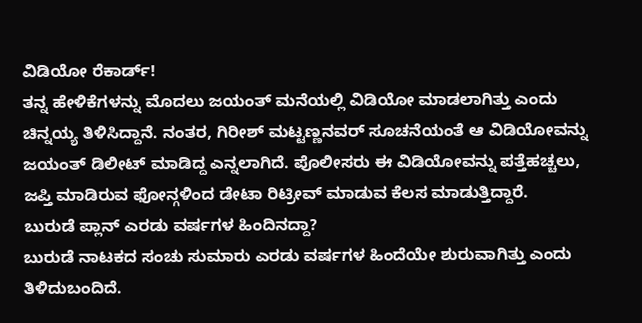ವಿಡಿಯೋ ರೆಕಾರ್ಡ್!
ತನ್ನ ಹೇಳಿಕೆಗಳನ್ನು ಮೊದಲು ಜಯಂತ್ ಮನೆಯಲ್ಲಿ ವಿಡಿಯೋ ಮಾಡಲಾಗಿತ್ತು ಎಂದು ಚಿನ್ನಯ್ಯ ತಿಳಿಸಿದ್ದಾನೆ. ನಂತರ, ಗಿರೀಶ್ ಮಟ್ಟಣ್ಣನವರ್ ಸೂಚನೆಯಂತೆ ಆ ವಿಡಿಯೋವನ್ನು ಜಯಂತ್ ಡಿಲೀಟ್ ಮಾಡಿದ್ದ ಎನ್ನಲಾಗಿದೆ. ಪೊಲೀಸರು ಈ ವಿಡಿಯೋವನ್ನು ಪತ್ತೆಹಚ್ಚಲು, ಜಪ್ತಿ ಮಾಡಿರುವ ಫೋನ್ಗಳಿಂದ ಡೇಟಾ ರಿಟ್ರೀವ್ ಮಾಡುವ ಕೆಲಸ ಮಾಡುತ್ತಿದ್ದಾರೆ.
ಬುರುಡೆ ಪ್ಲಾನ್ ಎರಡು ವರ್ಷಗಳ ಹಿಂದಿನದ್ದಾ?
ಬುರುಡೆ ನಾಟಕದ ಸಂಚು ಸುಮಾರು ಎರಡು ವರ್ಷಗಳ ಹಿಂದೆಯೇ ಶುರುವಾಗಿತ್ತು ಎಂದು ತಿಳಿದುಬಂದಿದೆ.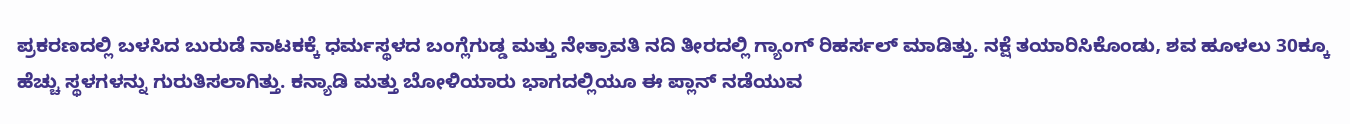ಪ್ರಕರಣದಲ್ಲಿ ಬಳಸಿದ ಬುರುಡೆ ನಾಟಕಕ್ಕೆ ಧರ್ಮಸ್ಥಳದ ಬಂಗ್ಲೆಗುಡ್ಡ ಮತ್ತು ನೇತ್ರಾವತಿ ನದಿ ತೀರದಲ್ಲಿ ಗ್ಯಾಂಗ್ ರಿಹರ್ಸಲ್ ಮಾಡಿತ್ತು. ನಕ್ಷೆ ತಯಾರಿಸಿಕೊಂಡು, ಶವ ಹೂಳಲು 30ಕ್ಕೂ ಹೆಚ್ಚು ಸ್ಥಳಗಳನ್ನು ಗುರುತಿಸಲಾಗಿತ್ತು. ಕನ್ಯಾಡಿ ಮತ್ತು ಬೋಳಿಯಾರು ಭಾಗದಲ್ಲಿಯೂ ಈ ಪ್ಲಾನ್ ನಡೆಯುವ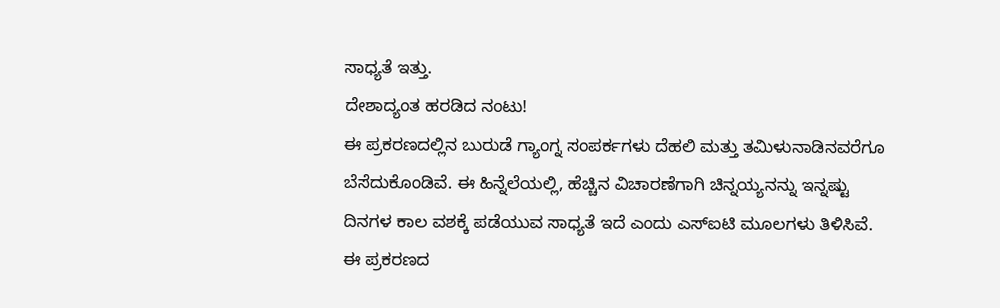ಸಾಧ್ಯತೆ ಇತ್ತು.
ದೇಶಾದ್ಯಂತ ಹರಡಿದ ನಂಟು!
ಈ ಪ್ರಕರಣದಲ್ಲಿನ ಬುರುಡೆ ಗ್ಯಾಂಗ್ನ ಸಂಪರ್ಕಗಳು ದೆಹಲಿ ಮತ್ತು ತಮಿಳುನಾಡಿನವರೆಗೂ ಬೆಸೆದುಕೊಂಡಿವೆ. ಈ ಹಿನ್ನೆಲೆಯಲ್ಲಿ, ಹೆಚ್ಚಿನ ವಿಚಾರಣೆಗಾಗಿ ಚಿನ್ನಯ್ಯನನ್ನು ಇನ್ನಷ್ಟು ದಿನಗಳ ಕಾಲ ವಶಕ್ಕೆ ಪಡೆಯುವ ಸಾಧ್ಯತೆ ಇದೆ ಎಂದು ಎಸ್ಐಟಿ ಮೂಲಗಳು ತಿಳಿಸಿವೆ.
ಈ ಪ್ರಕರಣದ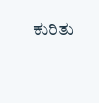ಕುರಿತು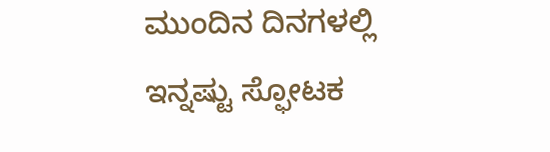ಮುಂದಿನ ದಿನಗಳಲ್ಲಿ ಇನ್ನಷ್ಟು ಸ್ಫೋಟಕ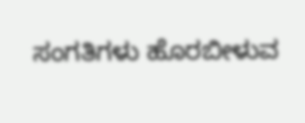ಸಂಗತಿಗಳು ಹೊರಬೀಳುವ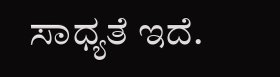ಸಾಧ್ಯತೆ ಇದೆ.